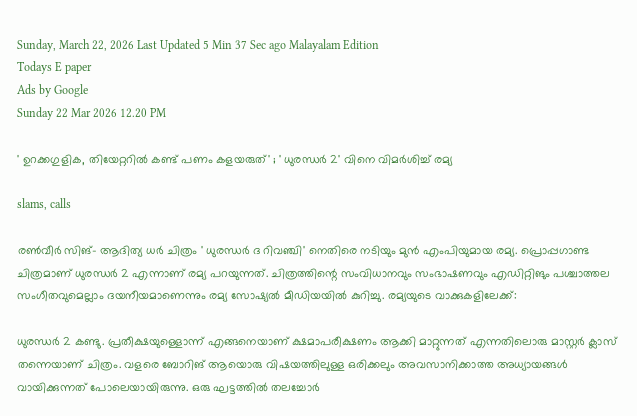Sunday, March 22, 2026 Last Updated 5 Min 37 Sec ago Malayalam Edition
Todays E paper
Ads by Google
Sunday 22 Mar 2026 12.20 PM

' ഉറക്കഗുളിക, തിയേറ്ററില്‍ കണ്ട് പണം കളയരുത്' ; ' ധുരന്ധര്‍ 2' വിനെ വിമര്‍ശിച്ച് രമ്യ

slams, calls

രണ്‍വീര്‍ സിങ്- ആദിത്യ ധര്‍ ചിത്രം ' ധുരന്ധര്‍ ദ റിവഞ്ചി' നെതിരെ നടിയും മുന്‍ എംപിയുമായ രമ്യ. പ്രൊപ്പഗാണ്ട ചിത്രമാണ് ധുരന്ധര്‍ 2 എന്നാണ് രമ്യ പറയുന്നത്. ചിത്രത്തിന്റെ സംവിധാനവും സംഭാഷണവും എഡിറ്റിങും പശ്ചാത്തല സംഗീതവുമെല്ലാം ദയനീയമാണെന്നും രമ്യ സോഷ്യല്‍ മീഡിയയില്‍ കുറിച്ചു. രമ്യയുടെ വാക്കുകളിലേക്ക്:

ധുരന്ധര്‍ 2 കണ്ടു. പ്രതീക്ഷയുള്ളൊന്ന് എങ്ങനെയാണ് ക്ഷമാപരീക്ഷണം ആക്കി മാറ്റുന്നത് എന്നതിലൊരു മാസ്റ്റര്‍ ക്ലാസ് തന്നെയാണ് ചിത്രം. വളരെ ബോറിങ് ആയൊരു വിഷയത്തിലുള്ള ഒരിക്കലും അവസാനിക്കാത്ത അധ്യായങ്ങള്‍ വായിക്കുന്നത് പോലെയായിരുന്നു. ഒരു ഘട്ടത്തില്‍ തലച്ചോര്‍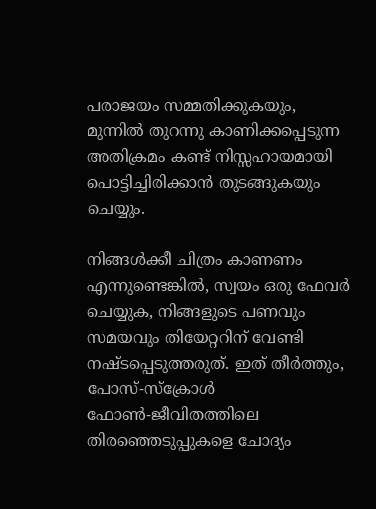പരാജയം സമ്മതിക്കുകയും, മുന്നില്‍ തുറന്നു കാണിക്കപ്പെടുന്ന അതിക്രമം കണ്ട് നിസ്സഹായമായി പൊട്ടിച്ചിരിക്കാന്‍ തുടങ്ങുകയും ചെയ്യും.

നിങ്ങള്‍ക്കീ ചിത്രം കാണണം എന്നുണ്ടെങ്കില്‍, സ്വയം ഒരു ഫേവര്‍ ചെയ്യുക, നിങ്ങളുടെ പണവും സമയവും തിയേറ്ററിന് വേണ്ടി നഷ്ടപ്പെടുത്തരുത്. ഇത് തീര്‍ത്തും, പോസ്-സ്‌ക്രോള്‍ ഫോണ്‍-ജീവിതത്തിലെ തിരഞ്ഞെടുപ്പുകളെ ചോദ്യം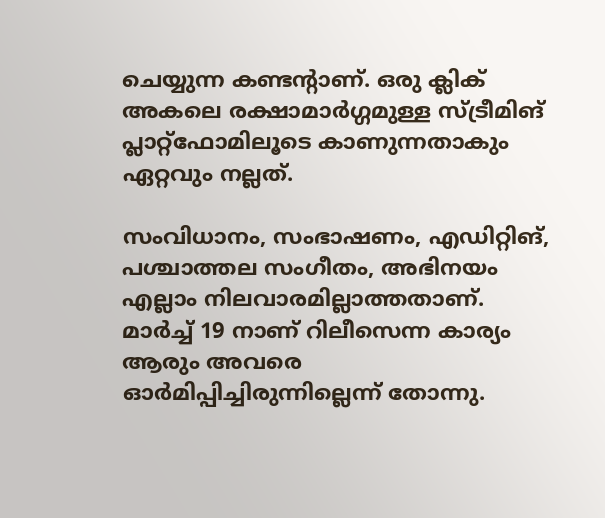ചെയ്യുന്ന കണ്ടന്റാണ്. ഒരു ക്ലിക് അകലെ രക്ഷാമാര്‍ഗ്ഗമുള്ള സ്ട്രീമിങ് പ്ലാറ്റ്‌ഫോമിലൂടെ കാണുന്നതാകും ഏറ്റവും നല്ലത്.

സംവിധാനം, സംഭാഷണം, എഡിറ്റിങ്, പശ്ചാത്തല സംഗീതം, അഭിനയം എല്ലാം നിലവാരമില്ലാത്തതാണ്. മാര്‍ച്ച് 19 നാണ് റിലീസെന്ന കാര്യം ആരും അവരെ ഓര്‍മിപ്പിച്ചിരുന്നില്ലെന്ന് തോന്നു.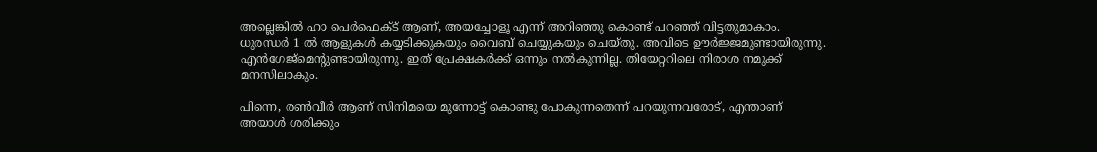അല്ലെങ്കില്‍ ഹാ പെര്‍ഫെക്ട് ആണ്, അയച്ചോളൂ എന്ന് അറിഞ്ഞു കൊണ്ട് പറഞ്ഞ് വിട്ടതുമാകാം. ധുരന്ധര്‍ 1 ല്‍ ആളുകള്‍ കയ്യടിക്കുകയും വൈബ് ചെയ്യുകയും ചെയ്തു. അവിടെ ഊര്‍ജ്ജമുണ്ടായിരുന്നു. എന്‍ഗേജ്‌മെന്റുണ്ടായിരുന്നു. ഇത് പ്രേക്ഷകര്‍ക്ക് ഒന്നും നല്‍കുന്നില്ല. തിയേറ്ററിലെ നിരാശ നമുക്ക് മനസിലാകും.

പിന്നെ, രണ്‍വീര്‍ ആണ് സിനിമയെ മുന്നോട്ട് കൊണ്ടു പോകുന്നതെന്ന് പറയുന്നവരോട്, എന്താണ് അയാള്‍ ശരിക്കും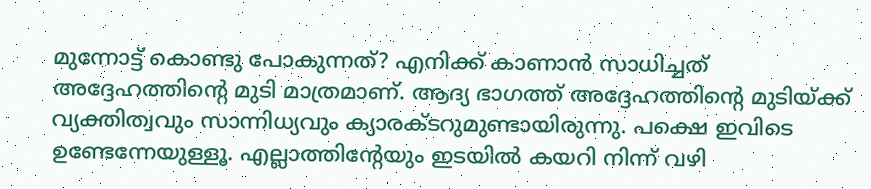മുന്നോട്ട് കൊണ്ടു പോകുന്നത്? എനിക്ക് കാണാന്‍ സാധിച്ചത് അദ്ദേഹത്തിന്റെ മുടി മാത്രമാണ്. ആദ്യ ഭാഗത്ത് അദ്ദേഹത്തിന്റെ മുടിയ്ക്ക് വ്യക്തിത്വവും സാന്നിധ്യവും ക്യാരക്ടറുമുണ്ടായിരുന്നു. പക്ഷെ ഇവിടെ ഉണ്ടേന്നേയുള്ളൂ. എല്ലാത്തിന്റേയും ഇടയില്‍ കയറി നിന്ന് വഴി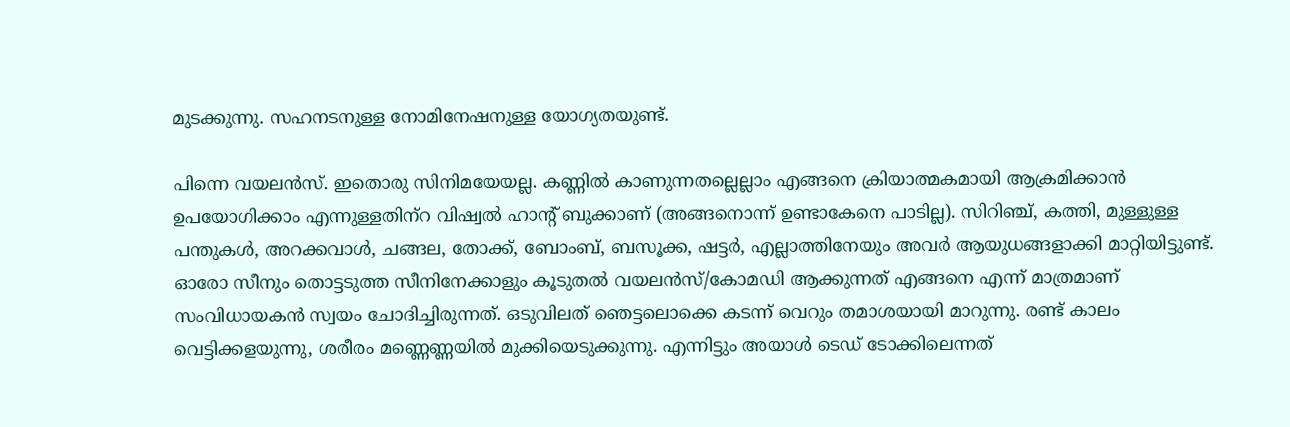മുടക്കുന്നു. സഹനടനുള്ള നോമിനേഷനുള്ള യോഗ്യതയുണ്ട്.

പിന്നെ വയലന്‍സ്. ഇതൊരു സിനിമയേയല്ല. കണ്ണില്‍ കാണുന്നതല്ലെല്ലാം എങ്ങനെ ക്രിയാത്മകമായി ആക്രമിക്കാന്‍ ഉപയോഗിക്കാം എന്നുള്ളതിന്‌റ വിഷ്വല്‍ ഹാന്റ് ബുക്കാണ് (അങ്ങനൊന്ന് ഉണ്ടാകേനെ പാടില്ല). സിറിഞ്ച്, കത്തി, മുള്ളുള്ള പന്തുകള്‍, അറക്കവാള്‍, ചങ്ങല, തോക്ക്, ബോംബ്, ബസൂക്ക, ഷട്ടര്‍, എല്ലാത്തിനേയും അവര്‍ ആയുധങ്ങളാക്കി മാറ്റിയിട്ടുണ്ട്. ഓരോ സീനും തൊട്ടടുത്ത സീനിനേക്കാളും കൂടുതല്‍ വയലന്‍സ്/കോമഡി ആക്കുന്നത് എങ്ങനെ എന്ന് മാത്രമാണ് സംവിധായകന്‍ സ്വയം ചോദിച്ചിരുന്നത്. ഒടുവിലത് ഞെട്ടലൊക്കെ കടന്ന് വെറും തമാശയായി മാറുന്നു. രണ്ട് കാലം വെട്ടിക്കളയുന്നു, ശരീരം മണ്ണെണ്ണയില്‍ മുക്കിയെടുക്കുന്നു. എന്നിട്ടും അയാള്‍ ടെഡ് ടോക്കിലെന്നത്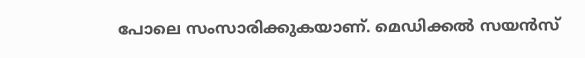പോലെ സംസാരിക്കുകയാണ്. മെഡിക്കല്‍ സയന്‍സ്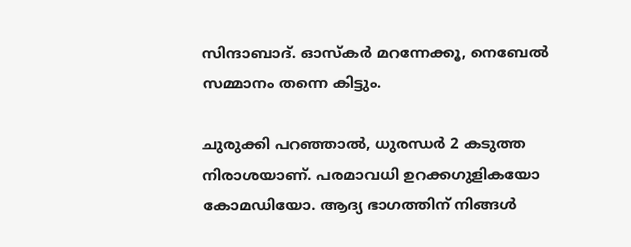സിന്ദാബാദ്. ഓസ്‌കര്‍ മറന്നേക്കൂ, നെബേല്‍ സമ്മാനം തന്നെ കിട്ടും.

ചുരുക്കി പറഞ്ഞാല്‍, ധുരന്ധര്‍ 2 കടുത്ത നിരാശയാണ്. പരമാവധി ഉറക്കഗുളികയോ കോമഡിയോ. ആദ്യ ഭാഗത്തിന് നിങ്ങള്‍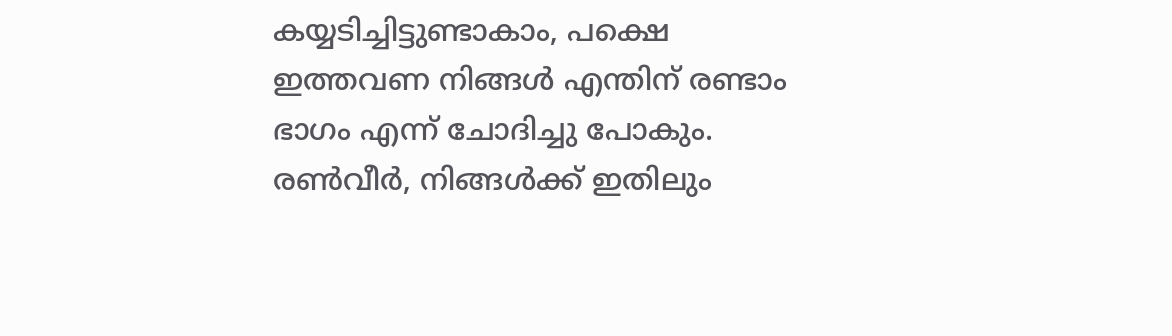കയ്യടിച്ചിട്ടുണ്ടാകാം, പക്ഷെ ഇത്തവണ നിങ്ങള്‍ എന്തിന് രണ്ടാം ഭാഗം എന്ന് ചോദിച്ചു പോകും. രണ്‍വീര്‍, നിങ്ങള്‍ക്ക് ഇതിലും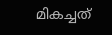മികച്ചത്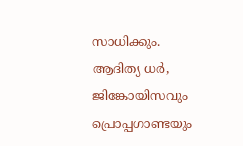സാധിക്കും. ആദിത്യ ധര്‍, ജിങ്കോയിസവും പ്രൊപ്പഗാണ്ടയും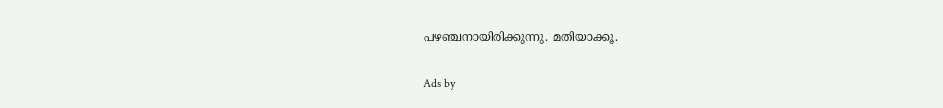പഴഞ്ചനായിരിക്കുന്നു. മതിയാക്കൂ.

Ads by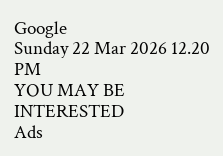Google
Sunday 22 Mar 2026 12.20 PM
YOU MAY BE INTERESTED
Ads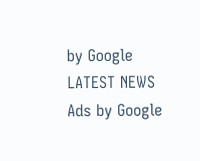by Google
LATEST NEWS
Ads by Google